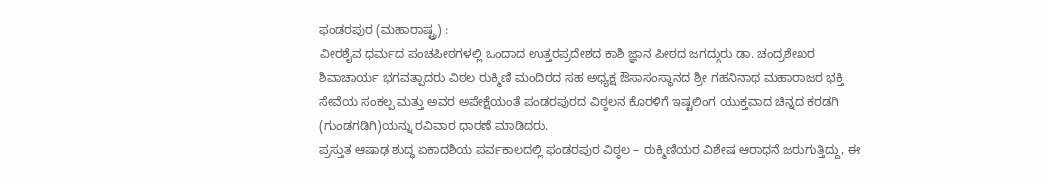ಫಂಡರಪುರ (ಮಹಾರಾಷ್ಟ್ರ) :
ವೀರಶೈವ ಧರ್ಮದ ಪಂಚಪೀಠಗಳಲ್ಲಿ ಒಂದಾದ ಉತ್ತರಪ್ರದೇಶದ ಕಾಶಿ ಜ್ಞಾನ ಪೀಠದ ಜಗದ್ಗುರು ಡಾ. ಚಂದ್ರಶೇಖರ ಶಿವಾಚಾರ್ಯ ಭಗವತ್ಪಾದರು ವಿಠಲ ರುಕ್ಮಿಣಿ ಮಂದಿರದ ಸಹ ಅಧ್ಯಕ್ಷ ಔಸಾಸಂಸ್ಥಾನದ ಶ್ರೀ ಗಹನಿನಾಥ ಮಹಾರಾಜರ ಭಕ್ತಿ ಸೇವೆಯ ಸಂಕಲ್ಪ ಮತ್ತು ಅವರ ಅಪೇಕ್ಷೆಯಂತೆ ಪಂಡರಪುರದ ವಿಠ್ಠಲನ ಕೊರಳಿಗೆ ಇಷ್ಟಲಿಂಗ ಯುಕ್ತವಾದ ಚಿನ್ನದ ಕರಡಗಿ (ಗುಂಡಗಡಿಗಿ)ಯನ್ನು ರವಿವಾರ ಧಾರಣೆ ಮಾಡಿದರು.
ಪ್ರಸ್ತುತ ಆಷಾಢ ಶುದ್ಧ ಏಕಾದಶಿಯ ಪರ್ವಕಾಲದಲ್ಲಿ ಫಂಡರಪುರ ವಿಠ್ಠಲ – ರುಕ್ಮಿಣಿಯರ ವಿಶೇಷ ಆರಾಧನೆ ಜರುಗುತ್ತಿದ್ದು, ಈ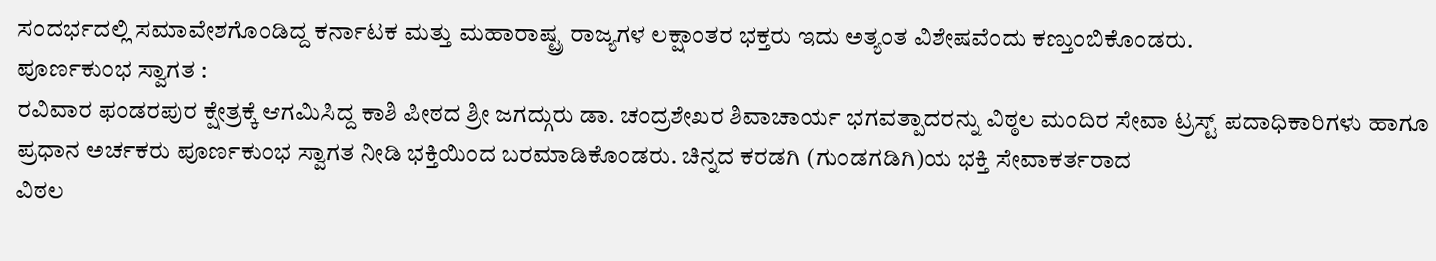ಸಂದರ್ಭದಲ್ಲಿ ಸಮಾವೇಶಗೊಂಡಿದ್ದ ಕರ್ನಾಟಕ ಮತ್ತು ಮಹಾರಾಷ್ಟ್ರ ರಾಜ್ಯಗಳ ಲಕ್ಷಾಂತರ ಭಕ್ತರು ಇದು ಅತ್ಯಂತ ವಿಶೇಷವೆಂದು ಕಣ್ತುಂಬಿಕೊಂಡರು.
ಪೂರ್ಣಕುಂಭ ಸ್ವಾಗತ :
ರವಿವಾರ ಫಂಡರಪುರ ಕ್ಷೇತ್ರಕ್ಕೆ ಆಗಮಿಸಿದ್ದ ಕಾಶಿ ಪೀಠದ ಶ್ರೀ ಜಗದ್ಗುರು ಡಾ. ಚಂದ್ರಶೇಖರ ಶಿವಾಚಾರ್ಯ ಭಗವತ್ಪಾದರನ್ನು ವಿಠ್ಠಲ ಮಂದಿರ ಸೇವಾ ಟ್ರಸ್ಟ್ ಪದಾಧಿಕಾರಿಗಳು ಹಾಗೂ ಪ್ರಧಾನ ಅರ್ಚಕರು ಪೂರ್ಣಕುಂಭ ಸ್ವಾಗತ ನೀಡಿ ಭಕ್ತಿಯಿಂದ ಬರಮಾಡಿಕೊಂಡರು. ಚಿನ್ನದ ಕರಡಗಿ (ಗುಂಡಗಡಿಗಿ)ಯ ಭಕ್ತಿ ಸೇವಾಕರ್ತರಾದ
ವಿಠಲ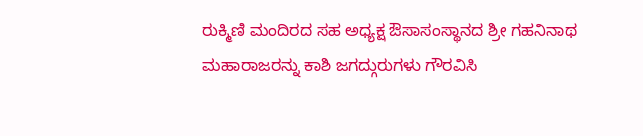ರುಕ್ಮಿಣಿ ಮಂದಿರದ ಸಹ ಅಧ್ಯಕ್ಷ ಔಸಾಸಂಸ್ಥಾನದ ಶ್ರೀ ಗಹನಿನಾಥ ಮಹಾರಾಜರನ್ನು ಕಾಶಿ ಜಗದ್ಗುರುಗಳು ಗೌರವಿಸಿ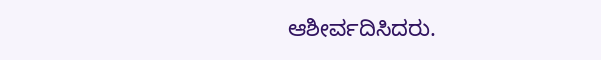ಆಶೀರ್ವದಿಸಿದರು.